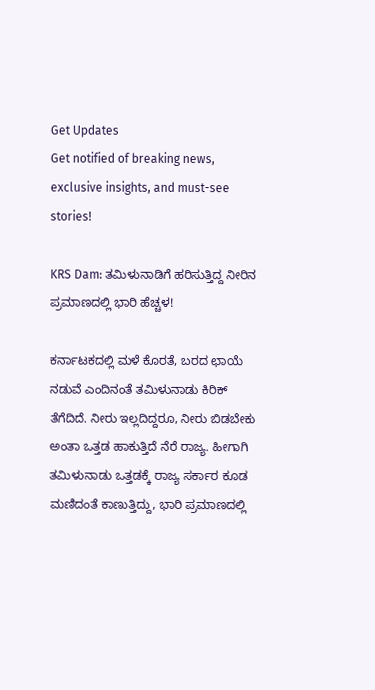Get Updates
Get notified of breaking news, exclusive insights, and must-see stories!

KRS Dam: ತಮಿಳುನಾಡಿಗೆ ಹರಿಸುತ್ತಿದ್ದ ನೀರಿನ ಪ್ರಮಾಣದಲ್ಲಿ ಭಾರಿ ಹೆಚ್ಚಳ!

ಕರ್ನಾಟಕದಲ್ಲಿ ಮಳೆ ಕೊರತೆ, ಬರದ ಛಾಯೆ ನಡುವೆ ಎಂದಿನಂತೆ ತಮಿಳುನಾಡು ಕಿರಿಕ್ ತೆಗೆದಿದೆ. ನೀರು ಇಲ್ಲದಿದ್ದರೂ, ನೀರು ಬಿಡಬೇಕು ಅಂತಾ ಒತ್ತಡ ಹಾಕುತ್ತಿದೆ ನೆರೆ ರಾಜ್ಯ. ಹೀಗಾಗಿ ತಮಿಳುನಾಡು ಒತ್ತಡಕ್ಕೆ ರಾಜ್ಯ ಸರ್ಕಾರ ಕೂಡ ಮಣಿದಂತೆ ಕಾಣುತ್ತಿದ್ದು, ಭಾರಿ ಪ್ರಮಾಣದಲ್ಲಿ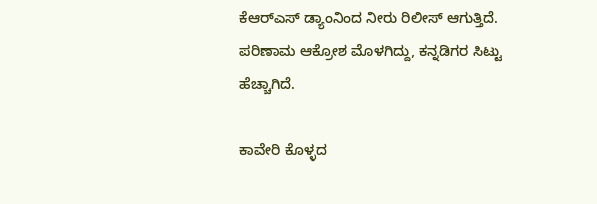ಕೆಆರ್‌ಎಸ್ ಡ್ಯಾಂನಿಂದ ನೀರು ರಿಲೀಸ್ ಆಗುತ್ತಿದೆ. ಪರಿಣಾಮ ಆಕ್ರೋಶ ಮೊಳಗಿದ್ದು, ಕನ್ನಡಿಗರ ಸಿಟ್ಟು ಹೆಚ್ಚಾಗಿದೆ.

ಕಾವೇರಿ ಕೊಳ್ಳದ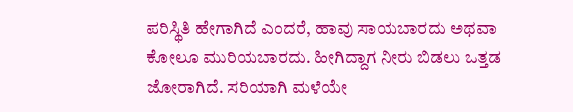ಪರಿಸ್ಥಿತಿ ಹೇಗಾಗಿದೆ ಎಂದರೆ, ಹಾವು ಸಾಯಬಾರದು ಅಥವಾ ಕೋಲೂ ಮುರಿಯಬಾರದು. ಹೀಗಿದ್ದಾಗ ನೀರು ಬಿಡಲು ಒತ್ತಡ ಜೋರಾಗಿದೆ. ಸರಿಯಾಗಿ ಮಳೆಯೇ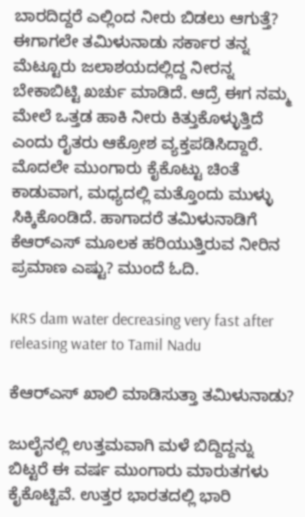ಬಾರದಿದ್ದರೆ ಎಲ್ಲಿಂದ ನೀರು ಬಿಡಲು ಆಗುತ್ತೆ? ಈಗಾಗಲೇ ತಮಿಳುನಾಡು ಸರ್ಕಾರ ತನ್ನ ಮೆಟ್ಟೂರು ಜಲಾಶಯದಲ್ಲಿದ್ದ ನೀರನ್ನ ಬೇಕಾಬಿಟ್ಟಿ ಖರ್ಚು ಮಾಡಿದೆ. ಆದ್ರೆ ಈಗ ನಮ್ಮ ಮೇಲೆ ಒತ್ತಡ ಹಾಕಿ ನೀರು ಕಿತ್ತುಕೊಳ್ಳುತ್ತಿದೆ ಎಂದು ರೈತರು ಆಕ್ರೋಶ ವ್ಯಕ್ತಪಡಿಸಿದ್ದಾರೆ. ಮೊದಲೇ ಮುಂಗಾರು ಕೈಕೊಟ್ಟು ಚಿಂತೆ ಕಾಡುವಾಗ, ಮಧ್ಯದಲ್ಲಿ ಮತ್ತೊಂದು ಮುಳ್ಳು ಸಿಕ್ಕಿಕೊಂಡಿದೆ. ಹಾಗಾದರೆ ತಮಿಳುನಾಡಿಗೆ ಕೆಆರ್‌ಎಸ್ ಮೂಲಕ ಹರಿಯುತ್ತಿರುವ ನೀರಿನ ಪ್ರಮಾಣ ಎಷ್ಟು? ಮುಂದೆ ಓದಿ.

KRS dam water decreasing very fast after releasing water to Tamil Nadu

ಕೆಆರ್‌ಎಸ್ ಖಾಲಿ ಮಾಡಿಸುತ್ತಾ ತಮಿಳುನಾಡು?

ಜುಲೈನಲ್ಲಿ ಉತ್ತಮವಾಗಿ ಮಳೆ ಬಿದ್ದಿದ್ದನ್ನು ಬಿಟ್ಟರೆ ಈ ವರ್ಷ ಮುಂಗಾರು ಮಾರುತಗಳು ಕೈಕೊಟ್ಟಿವೆ. ಉತ್ತರ ಭಾರತದಲ್ಲಿ ಭಾರಿ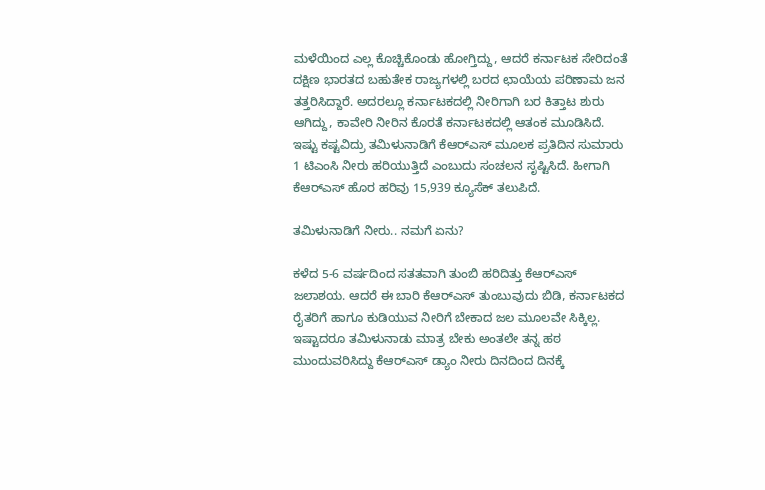ಮಳೆಯಿಂದ ಎಲ್ಲ ಕೊಚ್ಚಿಕೊಂಡು ಹೋಗ್ತಿದ್ದು, ಆದರೆ ಕರ್ನಾಟಕ ಸೇರಿದಂತೆ ದಕ್ಷಿಣ ಭಾರತದ ಬಹುತೇಕ ರಾಜ್ಯಗಳಲ್ಲಿ ಬರದ ಛಾಯೆಯ ಪರಿಣಾಮ ಜನ ತತ್ತರಿಸಿದ್ದಾರೆ. ಅದರಲ್ಲೂ ಕರ್ನಾಟಕದಲ್ಲಿ ನೀರಿಗಾಗಿ ಬರ ಕಿತ್ತಾಟ ಶುರು ಆಗಿದ್ದು, ಕಾವೇರಿ ನೀರಿನ ಕೊರತೆ ಕರ್ನಾಟಕದಲ್ಲಿ ಆತಂಕ ಮೂಡಿಸಿದೆ. ಇಷ್ಟು ಕಷ್ಟವಿದ್ರು ತಮಿಳುನಾಡಿಗೆ ಕೆಆರ್‌ಎಸ್ ಮೂಲಕ ಪ್ರತಿದಿನ ಸುಮಾರು 1 ಟಿಎಂಸಿ ನೀರು ಹರಿಯುತ್ತಿದೆ ಎಂಬುದು ಸಂಚಲನ ಸೃಷ್ಟಿಸಿದೆ. ಹೀಗಾಗಿ ಕೆಆರ್‌ಎಸ್ ಹೊರ ಹರಿವು 15,939 ಕ್ಯೂಸೆಕ್‌ ತಲುಪಿದೆ.

ತಮಿಳುನಾಡಿಗೆ ನೀರು.. ನಮಗೆ ಏನು?

ಕಳೆದ 5-6 ವರ್ಷದಿಂದ ಸತತವಾಗಿ ತುಂಬಿ ಹರಿದಿತ್ತು ಕೆಆರ್‌ಎಸ್ ಜಲಾಶಯ. ಆದರೆ ಈ ಬಾರಿ ಕೆಆರ್‌ಎಸ್ ತುಂಬುವುದು ಬಿಡಿ, ಕರ್ನಾಟಕದ ರೈತರಿಗೆ ಹಾಗೂ ಕುಡಿಯುವ ನೀರಿಗೆ ಬೇಕಾದ ಜಲ ಮೂಲವೇ ಸಿಕ್ಕಿಲ್ಲ. ಇಷ್ಟಾದರೂ ತಮಿಳುನಾಡು ಮಾತ್ರ ಬೇಕು ಅಂತಲೇ ತನ್ನ ಹಠ ಮುಂದುವರಿಸಿದ್ದು ಕೆಆರ್‌ಎಸ್ ಡ್ಯಾಂ ನೀರು ದಿನದಿಂದ ದಿನಕ್ಕೆ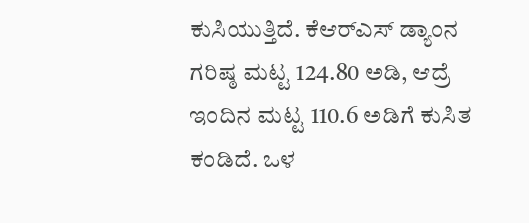ಕುಸಿಯುತ್ತಿದೆ. ಕೆಆರ್‌ಎಸ್ ಡ್ಯಾಂನ ಗರಿಷ್ಠ ಮಟ್ಟ 124.80 ಅಡಿ, ಆದ್ರೆ ಇಂದಿನ ಮಟ್ಟ 110.6 ಅಡಿಗೆ ಕುಸಿತ ಕಂಡಿದೆ. ಒಳ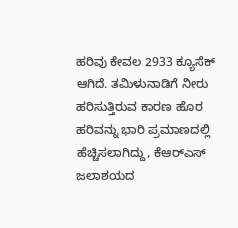ಹರಿವು ಕೇವಲ 2933 ಕ್ಯೂಸೆಕ್‌ ಆಗಿದೆ. ತಮಿಳುನಾಡಿಗೆ ನೀರು ಹರಿಸುತ್ತಿರುವ ಕಾರಣ ಹೊರ ಹರಿವನ್ನು ಭಾರಿ ಪ್ರಮಾಣದಲ್ಲಿ ಹೆಚ್ಚಿಸಲಾಗಿದ್ದು, ಕೆಆರ್‌ಎಸ್ ಜಲಾಶಯದ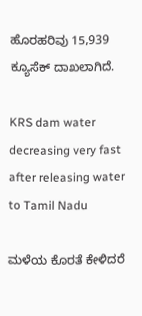ಹೊರಹರಿವು 15,939 ಕ್ಯೂಸೆಕ್‌ ದಾಖಲಾಗಿದೆ.

KRS dam water decreasing very fast after releasing water to Tamil Nadu

ಮಳೆಯ ಕೊರತೆ ಕೇಳಿದರೆ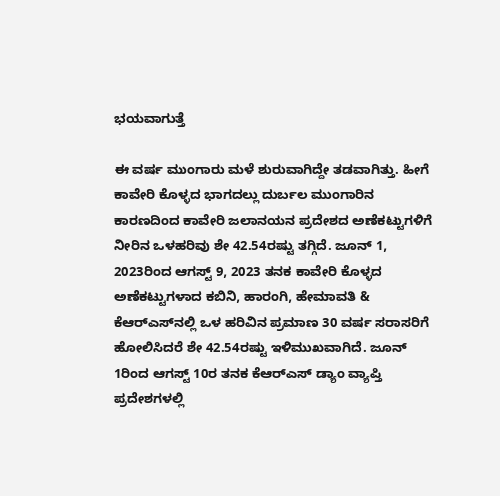ಭಯವಾಗುತ್ತೆ

ಈ ವರ್ಷ ಮುಂಗಾರು ಮಳೆ ಶುರುವಾಗಿದ್ದೇ ತಡವಾಗಿತ್ತು. ಹೀಗೆ ಕಾವೇರಿ ಕೊಳ್ಳದ ಭಾಗದಲ್ಲು ದುರ್ಬಲ ಮುಂಗಾರಿನ ಕಾರಣದಿಂದ ಕಾವೇರಿ ಜಲಾನಯನ ಪ್ರದೇಶದ ಅಣೆಕಟ್ಟುಗಳಿಗೆ ನೀರಿನ ಒಳಹರಿವು ಶೇ 42.54ರಷ್ಟು ತಗ್ಗಿದೆ. ಜೂನ್‌ 1, 2023ರಿಂದ ಆಗಸ್ಟ್‌ 9, 2023 ತನಕ ಕಾವೇರಿ ಕೊಳ್ಳದ ಅಣೆಕಟ್ಟುಗಳಾದ ಕಬಿನಿ, ಹಾರಂಗಿ, ಹೇಮಾವತಿ & ಕೆಆರ್‌ಎಸ್‌ನಲ್ಲಿ ಒಳ ಹರಿವಿನ ಪ್ರಮಾಣ 30 ವರ್ಷ ಸರಾಸರಿಗೆ ಹೋಲಿಸಿದರೆ ಶೇ 42.54ರಷ್ಟು ಇಳಿಮುಖವಾಗಿದೆ. ಜೂನ್ 1ರಿಂದ ಆಗಸ್ಟ್ 10ರ ತನಕ ಕೆಆರ್‌ಎಸ್ ಡ್ಯಾಂ‌ ವ್ಯಾಪ್ತಿ ಪ್ರದೇಶಗಳಲ್ಲಿ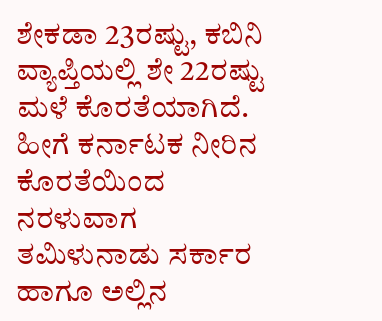ಶೇಕಡಾ 23ರಷ್ಟು, ಕಬಿನಿ ವ್ಯಾಪ್ತಿಯಲ್ಲಿ ಶೇ 22ರಷ್ಟು ಮಳೆ ಕೊರತೆಯಾಗಿದೆ. ಹೀಗೆ ಕರ್ನಾಟಕ ನೀರಿನ ಕೊರತೆಯಿಂದ ನರಳುವಾಗ ತಮಿಳುನಾಡು ಸರ್ಕಾರ ಹಾಗೂ ಅಲ್ಲಿನ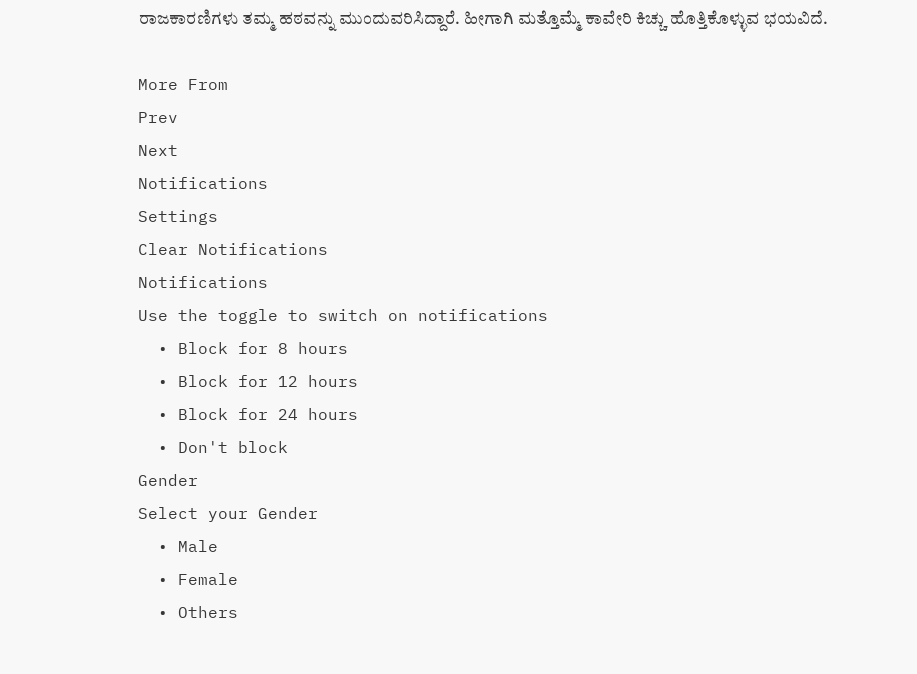ರಾಜಕಾರಣಿಗಳು ತಮ್ಮ ಹಠವನ್ನು ಮುಂದುವರಿಸಿದ್ದಾರೆ. ಹೀಗಾಗಿ ಮತ್ತೊಮ್ಮೆ ಕಾವೇರಿ ಕಿಚ್ಚು ಹೊತ್ತಿಕೊಳ್ಳುವ ಭಯವಿದೆ.

More From
Prev
Next
Notifications
Settings
Clear Notifications
Notifications
Use the toggle to switch on notifications
  • Block for 8 hours
  • Block for 12 hours
  • Block for 24 hours
  • Don't block
Gender
Select your Gender
  • Male
  • Female
  • Others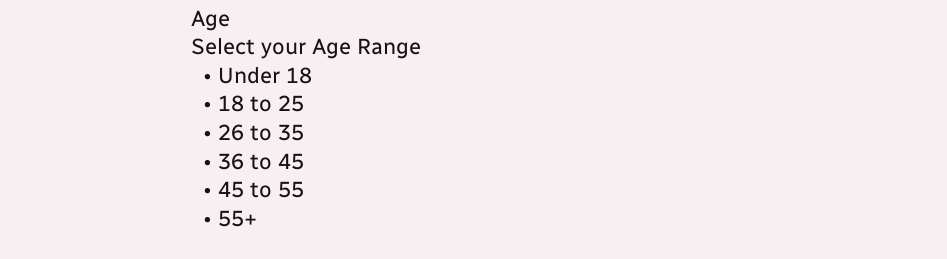Age
Select your Age Range
  • Under 18
  • 18 to 25
  • 26 to 35
  • 36 to 45
  • 45 to 55
  • 55+